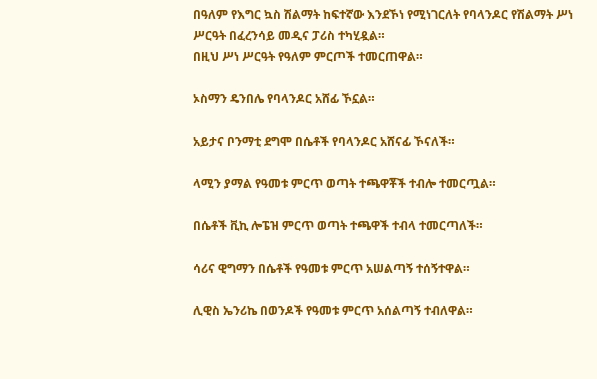በዓለም የእግር ኳስ ሽልማት ከፍተኛው እንደኾነ የሚነገርለት የባላንዶር የሽልማት ሥነ ሥርዓት በፈረንሳይ መዲና ፓሪስ ተካሂዷል።
በዚህ ሥነ ሥርዓት የዓለም ምርጦች ተመርጠዋል።

ኦስማን ዴንበሌ የባላንዶር አሸፊ ኾኗል።

አይታና ቦንማቲ ደግሞ በሴቶች የባላንዶር አሸናፊ ኾናለች።

ላሚን ያማል የዓመቱ ምርጥ ወጣት ተጫዋቾች ተብሎ ተመርጧል።

በሴቶች ቪኪ ሎፔዝ ምርጥ ወጣት ተጫዋች ተብላ ተመርጣለች።

ሳሪና ዊግማን በሴቶች የዓመቱ ምርጥ አሠልጣኝ ተሰኝተዋል።

ሊዊስ ኤንሪኬ በወንዶች የዓመቱ ምርጥ አሰልጣኝ ተብለዋል።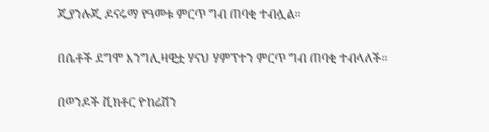ጂያንሉጂ ዶናሩማ የዓመቱ ምርጥ ግብ ጠባቂ ተብሏል።

በሴቶች ደግሞ እንግሊዛዊቷ ሃናህ ሃምፕተን ምርጥ ግብ ጠባቂ ተብላለች።

በወንዶች ቪክቶር ዮከሬሽን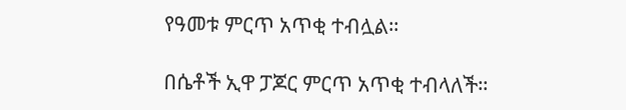የዓመቱ ምርጥ አጥቂ ተብሏል።

በሴቶች ኢዋ ፓጆር ምርጥ አጥቂ ተብላለች።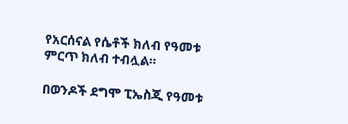የአርሰናል የሴቶች ክለብ የዓመቱ ምርጥ ክለብ ተብሏል።

በወንዶች ደግሞ ፒኤስጂ የዓመቱ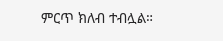ምርጥ ክለብ ተብሏል።